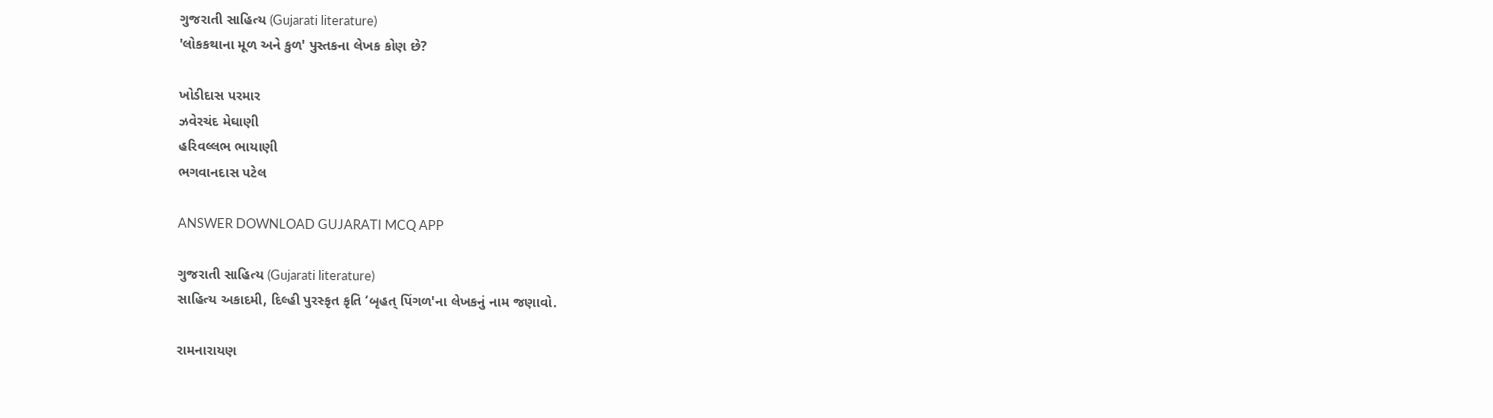ગુજરાતી સાહિત્ય (Gujarati literature)
'લોકકથાના મૂળ અને કુળ' પુસ્તકના લેખક કોણ છે?

ખોડીદાસ પરમાર
ઝવેરચંદ મેઘાણી
હરિવલ્લભ ભાયાણી
ભગવાનદાસ પટેલ

ANSWER DOWNLOAD GUJARATI MCQ APP

ગુજરાતી સાહિત્ય (Gujarati literature)
સાહિત્ય અકાદમી, દિલ્હી પુરસ્કૃત કૃતિ ‘બૃહત્ પિંગળ'ના લેખકનું નામ જણાવો.

રામનારાયણ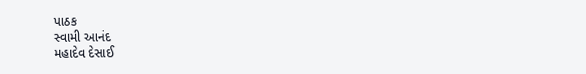પાઠક
સ્વામી આનંદ
મહાદેવ દેસાઈ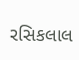રસિકલાલ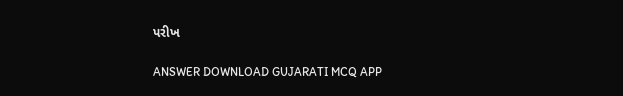પરીખ

ANSWER DOWNLOAD GUJARATI MCQ APP